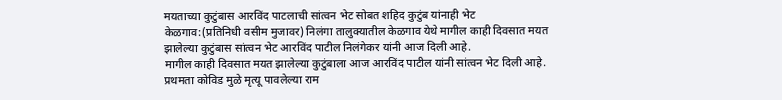मयताच्या कुटुंबास आरविंद पाटलाची सांत्वन भेट सोबत शहिद कुटुंब यांनाही भेट
केळगाव:(प्रतिनिधी वसीम मुजावर) निलंगा तालुक्यातील केळगाव येथे मागील काही दिवसात मयत झालेल्या कुटुंबास सांत्वन भेट आरविंद पाटील निलंगेकर यांनी आज दिली आहे.
मागील काही दिवसात मयत झालेल्या कुटुंबाला आज आरविंद पाटील यांनी सांत्वन भेट दिली आहे.
प्रथमता कोविड मुळे मृत्यू पावलेल्या राम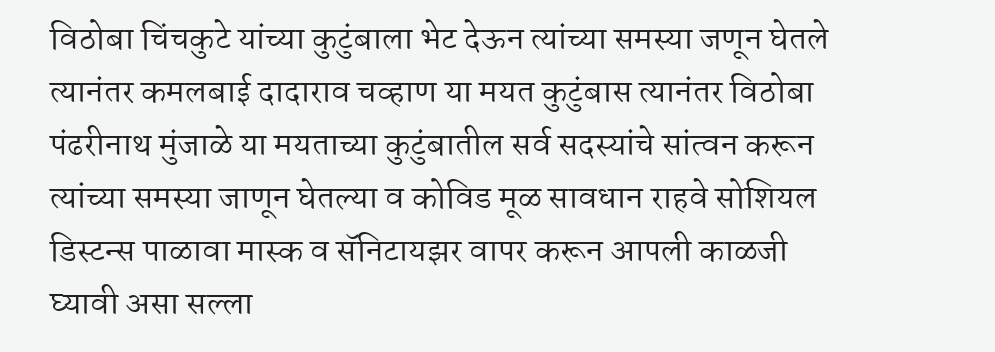विठोबा चिंचकुटे यांच्या कुटुंबाला भेट देऊन त्यांच्या समस्या जणून घेतले
त्यानंतर कमलबाई दादाराव चव्हाण या मयत कुटुंबास त्यानंतर विठोबा पंढरीनाथ मुंजाळे या मयताच्या कुटुंबातील सर्व सदस्यांचे सांत्वन करून त्यांच्या समस्या जाणून घेतल्या व कोविड मूळ सावधान राहवे सोशियल डिस्टन्स पाळावा मास्क व सॅनिटायझर वापर करून आपली काळजी घ्यावी असा सल्ला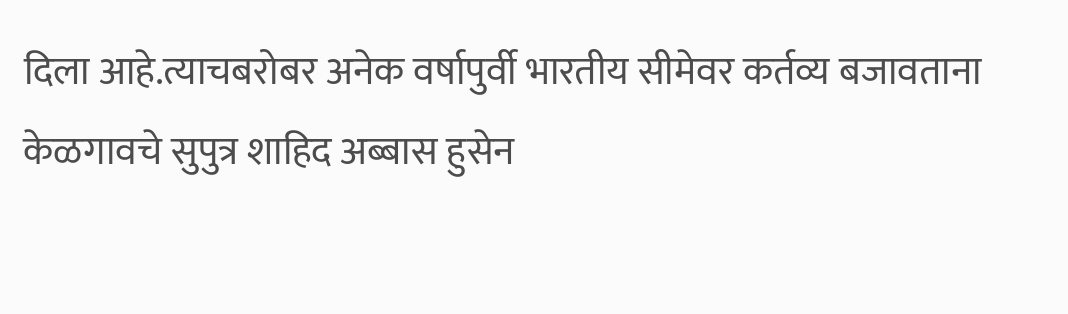दिला आहे.त्याचबरोबर अनेक वर्षापुर्वी भारतीय सीमेवर कर्तव्य बजावताना केळगावचे सुपुत्र शाहिद अब्बास हुसेन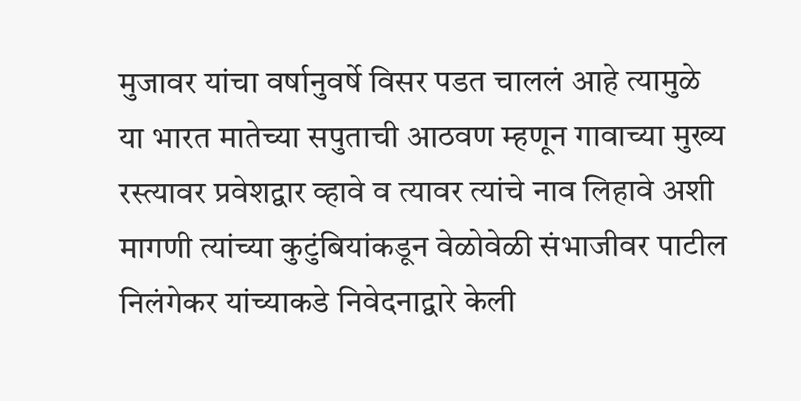मुजावर यांचा वर्षानुवर्षे विसर पडत चाललं आहे त्यामुळे या भारत मातेच्या सपुताची आठवण म्हणून गावाच्या मुख्य रस्त्यावर प्रवेशद्वार व्हावे व त्यावर त्यांचे नाव लिहावे अशी मागणी त्यांच्या कुटुंबियांकडून वेळोवेळी संभाजीवर पाटील निलंगेकर यांच्याकडे निवेदनाद्वारे केली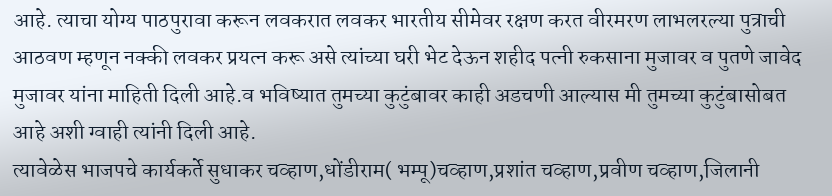आहे. त्याचा योग्य पाठपुरावा करून लवकरात लवकर भारतीय सीमेवर रक्षण करत वीरमरण लाभलरल्या पुत्राची आठवण म्हणून नक्की लवकर प्रयत्न करू असे त्यांच्या घरी भेट देऊन शहीद पत्नी रुकसाना मुजावर व पुतणे जावेद मुजावर यांना माहिती दिली आहे.व भविष्यात तुमच्या कुटुंबावर काही अडचणी आल्यास मी तुमच्या कुटुंबासोबत आहे अशी ग्वाही त्यांनी दिली आहे.
त्यावेळेस भाजपचे कार्यकर्ते सुधाकर चव्हाण,धोंडीराम( भम्पू)चव्हाण,प्रशांत चव्हाण,प्रवीण चव्हाण,जिलानी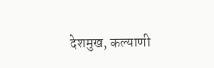देशमुख, कल्याणी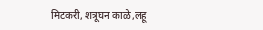मिटकरी, शत्रूघन काळे,लहू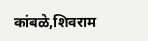कांबळे,शिवराम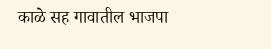काळे सह गावातील भाजपा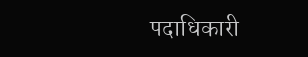पदाधिकारी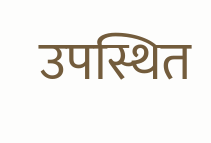उपस्थित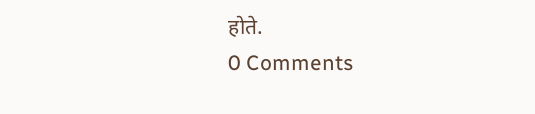होते.
0 Comments